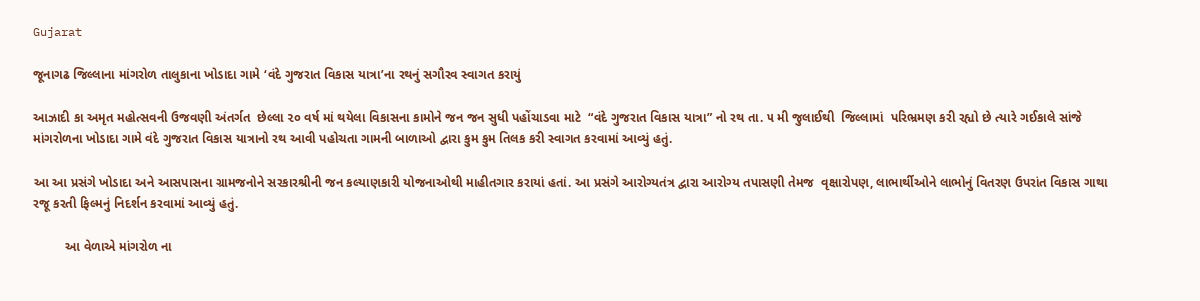Gujarat

જૂનાગઢ જિલ્લાના માંગરોળ તાલુકાના ખોડાદા ગામે ‘વંદે ગુજરાત વિકાસ યાત્રા’ના રથનું સગૌરવ સ્વાગત કરાયું

આઝાદી કા અમૃત મહોત્સવની ઉજવણી અંતર્ગત  છેલ્લા ૨૦ વર્ષ માં થયેલા વિકાસના કામોને જન જન સુધી પહોંચાડવા માટે  “વંદે ગુજરાત વિકાસ યાત્રા” નો રથ તા. ૫ મી જુલાઈથી  જિલ્લામાં  પરિભ્રમણ કરી રહ્યો છે ત્યારે ગઈકાલે સાંજે  માંગરોળના ખોડાદા ગામે વંદે ગુજરાત વિકાસ યાત્રાનો રથ આવી પહોચતા ગામની બાળાઓ દ્વારા કુમ કુમ તિલક કરી સ્વાગત કરવામાં આવ્યું હતું.

આ આ પ્રસંગે ખોડાદા અને આસપાસના ગ્રામજનોને સરકારશ્રીની જન કલ્યાણકારી યોજનાઓથી માહીતગાર કરાયાં હતાં. આ પ્રસંગે આરોગ્યતંત્ર દ્વારા આરોગ્ય તપાસણી તેમજ  વૃક્ષારોપણ, લાભાર્થીઓને લાભોનું વિતરણ ઉપરાંત વિકાસ ગાથા રજૂ કરતી ફિલ્મનું નિદર્શન કરવામાં આવ્યું હતું.

         આ વેળાએ માંગરોળ ના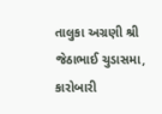તાલુકા અગ્રણી શ્રી જેઠાભાઈ ચુડાસમા, કારોબારી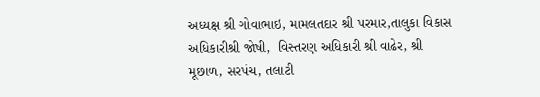અધ્યક્ષ શ્રી ગોવાભાઇ, મામલતદાર શ્રી પરમાર,તાલુકા વિકાસ અધિકારીશ્રી જોષી,  વિસ્તરણ અધિકારી શ્રી વાઢેર, શ્રી મૂછાળ, સરપંચ, તલાટી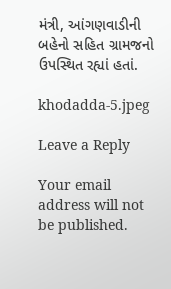મંત્રી, આંગણવાડીની બહેનો સહિત ગ્રામજનો ઉપસ્થિત રહ્યાં હતાં.

khodadda-5.jpeg

Leave a Reply

Your email address will not be published.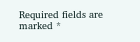Required fields are marked *